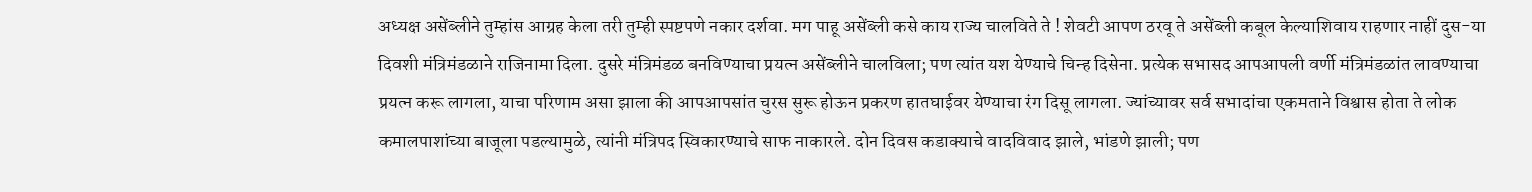अध्यक्ष असेंब्लीने तुम्हांस आग्रह केला तरी तुम्ही स्पष्टपणे नकार दर्शवा. मग पाहू असेंब्ली कसे काय राज्य चालविते ते ! शेवटी आपण ठरवू ते असेंब्ली कबूल केल्याशिवाय राहणार नाहीं दुस-या दिवशी मंत्रिमंडळाने राजिनामा दिला. दुसरे मंत्रिमंडळ बनविण्याचा प्रयत्न असेंब्लीने चालविला; पण त्यांत यश येण्याचे चिन्ह दिसेना. प्रत्येक सभासद आपआपली वर्णी मंत्रिमंडळांत लावण्याचा प्रयत्न करू लागला, याचा परिणाम असा झाला की आपआपसांत चुरस सुरू होऊन प्रकरण हातघाईवर येण्याचा रंग दिसू लागला. ज्यांच्यावर सर्व सभादांचा एकमताने विश्वास होता ते लोक कमालपाशांच्या बाजूला पडल्यामुळे, त्यांनी मंत्रिपद स्विकारण्याचे साफ नाकारले. दोन दिवस कडाक्याचे वादविवाद झाले, भांडणे झाली; पण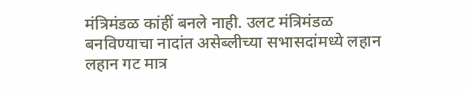मंत्रिमंडळ कांहीं बनले नाही. उलट मंत्रिमंडळ बनविण्याचा नादांत असेब्लीच्या सभासदांमध्ये लहान लहान गट मात्र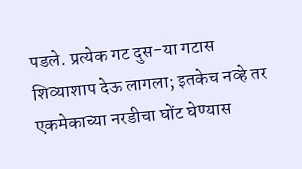पडले. प्रत्येक गट दुस-या गटास शिव्याशाप देऊ लागला; इतकेच नव्हे तर एकमेकाच्या नरडीचा घोंट घेण्यास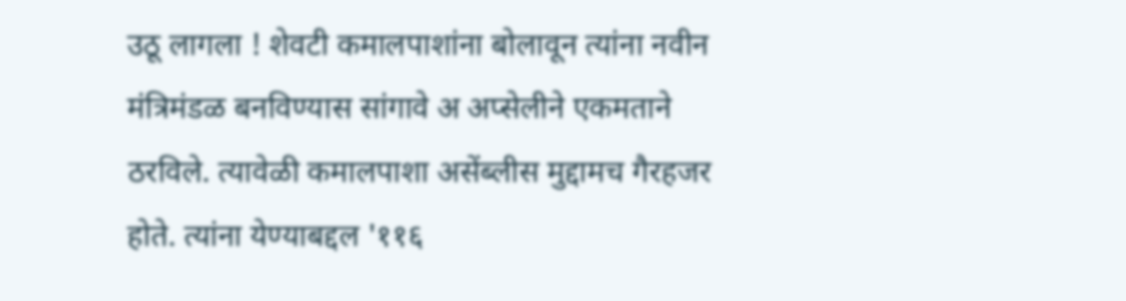उठू लागला ! शेवटी कमालपाशांना बोलावून त्यांना नवीन मंत्रिमंडळ बनविण्यास सांगावे अ अप्सेलीने एकमताने ठरविले. त्यावेळी कमालपाशा असेंब्लीस मुद्दामच गैरहजर होते. त्यांना येण्याबद्दल '११६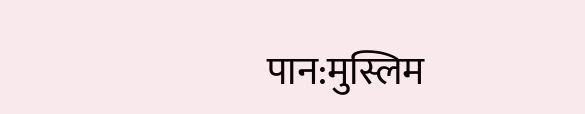पान:मुस्लिम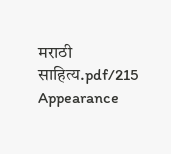मराठी साहित्य.pdf/215
Appearance